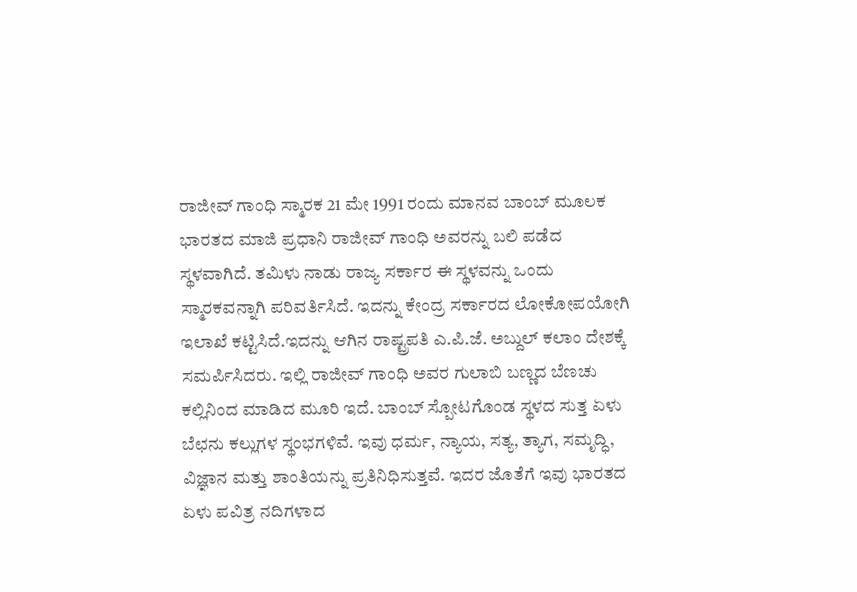ರಾಜೀವ್ ಗಾಂಧಿ ಸ್ಮಾರಕ 21 ಮೇ 1991 ರಂದು ಮಾನವ ಬಾಂಬ್ ಮೂಲಕ ಭಾರತದ ಮಾಜಿ ಪ್ರಧಾನಿ ರಾಜೀವ್ ಗಾಂಧಿ ಅವರನ್ನು ಬಲಿ ಪಡೆದ ಸ್ಥಳವಾಗಿದೆ. ತಮಿಳು ನಾಡು ರಾಜ್ಯ ಸರ್ಕಾರ ಈ ಸ್ಥಳವನ್ನು ಒಂದು ಸ್ಮಾರಕವನ್ನಾಗಿ ಪರಿವರ್ತಿಸಿದೆ. ಇದನ್ನು ಕೇಂದ್ರ ಸರ್ಕಾರದ ಲೋಕೋಪಯೋಗಿ ಇಲಾಖೆ ಕಟ್ಟಿಸಿದೆ.ಇದನ್ನು ಆಗಿನ ರಾಷ್ಟ್ರಪತಿ ಎ.ಪಿ.ಜೆ. ಅಬ್ದುಲ್ ಕಲಾಂ ದೇಶಕ್ಕೆ ಸಮರ್ಪಿಸಿದರು. ಇಲ್ಲಿ ರಾಜೀವ್ ಗಾಂಧಿ ಅವರ ಗುಲಾಬಿ ಬಣ್ಣದ ಬೆಣಚು ಕಲ್ಲಿನಿಂದ ಮಾಡಿದ ಮೂರಿ ಇದೆ. ಬಾಂಬ್ ಸ್ಪೋಟಗೊಂಡ ಸ್ಥಳದ ಸುತ್ತ ಏಳು ಬೆಛನು ಕಲ್ಲುಗಳ ಸ್ಥಂಭಗಳಿವೆ. ಇವು ಧರ್ಮ, ನ್ಯಾಯ, ಸತ್ಯ, ತ್ಯಾಗ, ಸಮೃದ್ಧಿ, ವಿಜ್ಞಾನ ಮತ್ತು ಶಾಂತಿಯನ್ನು ಪ್ರತಿನಿಧಿಸುತ್ತವೆ. ಇದರ ಜೊತೆಗೆ ಇವು ಭಾರತದ ಏಳು ಪವಿತ್ರ ನದಿಗಳಾದ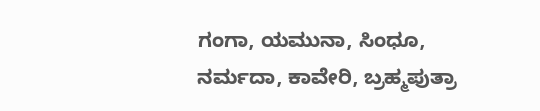ಗಂಗಾ, ಯಮುನಾ, ಸಿಂಧೂ, ನರ್ಮದಾ, ಕಾವೇರಿ, ಬ್ರಹ್ಮಪುತ್ರಾ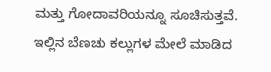ಮತ್ತು ಗೋದಾವರಿಯನ್ನೂ ಸೂಚಿಸುತ್ತವೆ. ಇಲ್ಲಿನ ಬೆಣಚು ಕಲ್ಲುಗಳ ಮೇಲೆ ಮಾಡಿದ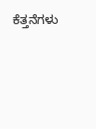ಕೆತ್ತನೆಗಳು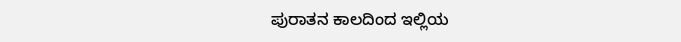ಪುರಾತನ ಕಾಲದಿಂದ ಇಲ್ಲಿಯ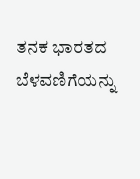ತನಕ ಭಾರತದ ಬೆಳವಣಿಗೆಯನ್ನು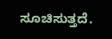ಸೂಚಿಸುತ್ತದೆ.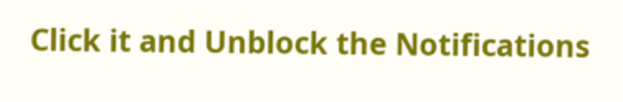Click it and Unblock the Notifications